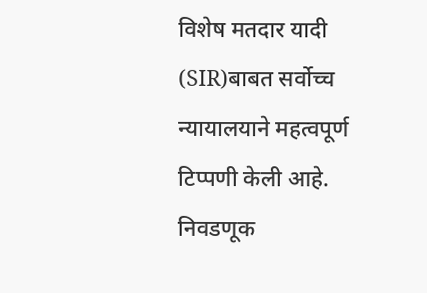विशेष मतदार यादी (SIR)बाबत सर्वोच्च न्यायालयाने महत्वपूर्ण टिप्पणी केली आहे. निवडणूक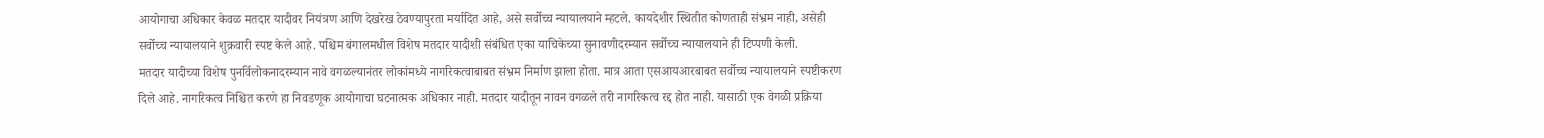आयोगाचा अधिकार केवळ मतदार यादीवर नियंत्रण आणि देखरेख ठेवण्यापुरता मर्यादित आहे, असे सर्वोच्च न्यायालयाने म्हटले. कायदेशीर स्थितीत कोणताही संभ्रम नाही, असेही सर्वोच्च न्यायालयाने शुक्रवारी स्पष्ट केले आहे. पश्चिम बंगालमधील विशेष मतदार यादीशी संबंधित एका याचिकेच्या सुनावणीदरम्यान सर्वोच्च न्यायालयाने ही टिप्पणी केली.
मतदार यादीच्या विशेष पुनर्विलोकनादरम्यान नावे वगळल्यानंतर लोकांमध्ये नागरिकत्वाबाबत संभ्रम निर्माण झाला होता. मात्र आता एसआयआरबाबत सर्वोच्च न्यायालयाने स्पष्टीकरण दिले आहे. नागरिकत्व निश्चित करणे हा निवडणूक आयोगाचा घटनात्मक अधिकार नाही. मतदार यादीतून नावन वगळले तरी नागरिकत्व रद्द होत नाही. यासाठी एक वेगळी प्रक्रिया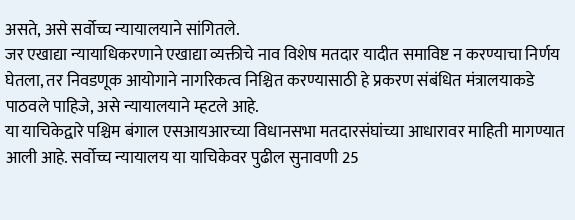असते, असे सर्वोच्च न्यायालयाने सांगितले.
जर एखाद्या न्यायाधिकरणाने एखाद्या व्यक्तीचे नाव विशेष मतदार यादीत समाविष्ट न करण्याचा निर्णय घेतला, तर निवडणूक आयोगाने नागरिकत्व निश्चित करण्यासाठी हे प्रकरण संबंधित मंत्रालयाकडे पाठवले पाहिजे, असे न्यायालयाने म्हटले आहे.
या याचिकेद्वारे पश्चिम बंगाल एसआयआरच्या विधानसभा मतदारसंघांच्या आधारावर माहिती मागण्यात आली आहे. सर्वोच्च न्यायालय या याचिकेवर पुढील सुनावणी 25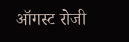ऑगस्ट रोजी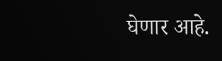घेणार आहे.